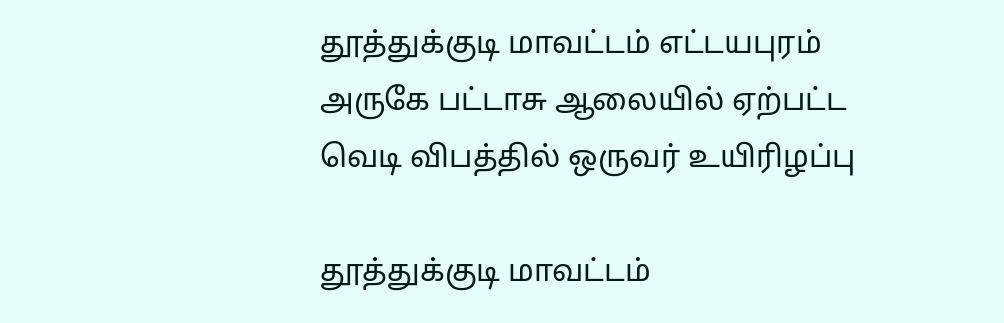தூத்துக்குடி மாவட்டம் எட்டயபுரம் அருகே பட்டாசு ஆலையில் ஏற்பட்ட வெடி விபத்தில் ஒருவர் உயிரிழப்பு

தூத்துக்குடி மாவட்டம்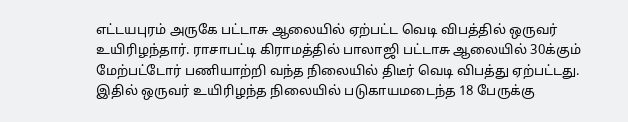எட்டயபுரம் அருகே பட்டாசு ஆலையில் ஏற்பட்ட வெடி விபத்தில் ஒருவர் உயிரிழந்தார். ராசாபட்டி கிராமத்தில் பாலாஜி பட்டாசு ஆலையில் 30க்கும் மேற்பட்டோர் பணியாற்றி வந்த நிலையில் திடீர் வெடி விபத்து ஏற்பட்டது. இதில் ஒருவர் உயிரிழந்த நிலையில் படுகாயமடைந்த 18 பேருக்கு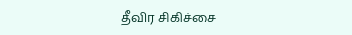தீவிர சிகிச்சை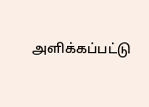அளிக்கப்பட்டு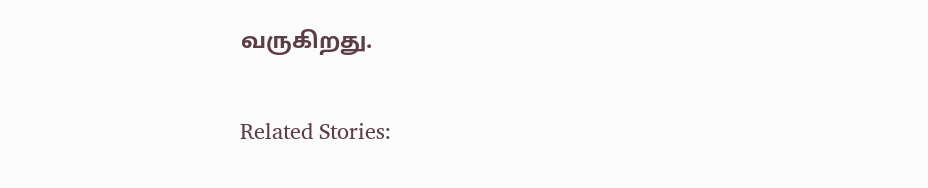வருகிறது.

Related Stories: